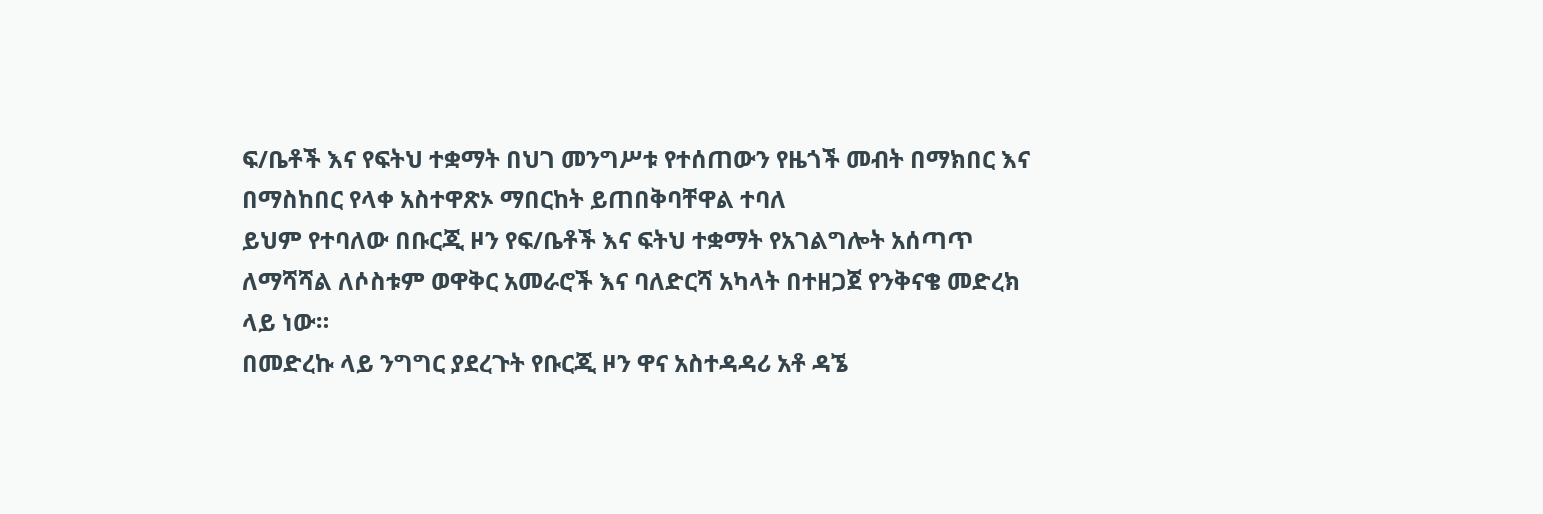ፍ/ቤቶች እና የፍትህ ተቋማት በህገ መንግሥቱ የተሰጠውን የዜጎች መብት በማክበር እና በማስከበር የላቀ አስተዋጽኦ ማበርከት ይጠበቅባቸዋል ተባለ
ይህም የተባለው በቡርጂ ዞን የፍ/ቤቶች እና ፍትህ ተቋማት የአገልግሎት አሰጣጥ ለማሻሻል ለሶስቱም ወዋቅር አመራሮች እና ባለድርሻ አካላት በተዘጋጀ የንቅናቄ መድረክ ላይ ነው።
በመድረኩ ላይ ንግግር ያደረጉት የቡርጂ ዞን ዋና አስተዳዳሪ አቶ ዳኜ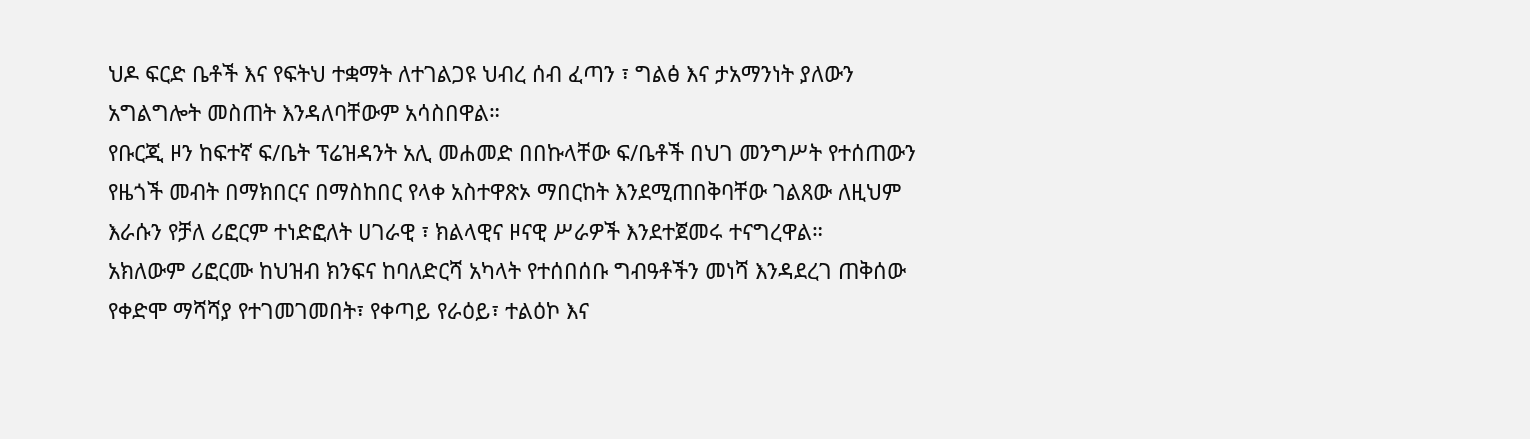ህዶ ፍርድ ቤቶች እና የፍትህ ተቋማት ለተገልጋዩ ህብረ ሰብ ፈጣን ፣ ግልፅ እና ታአማንነት ያለውን አግልግሎት መስጠት እንዳለባቸውም አሳስበዋል።
የቡርጂ ዞን ከፍተኛ ፍ/ቤት ፕሬዝዳንት አሊ መሐመድ በበኩላቸው ፍ/ቤቶች በህገ መንግሥት የተሰጠውን የዜጎች መብት በማክበርና በማስከበር የላቀ አስተዋጽኦ ማበርከት እንደሚጠበቅባቸው ገልጸው ለዚህም እራሱን የቻለ ሪፎርም ተነድፎለት ሀገራዊ ፣ ክልላዊና ዞናዊ ሥራዎች እንደተጀመሩ ተናግረዋል።
አክለውም ሪፎርሙ ከህዝብ ክንፍና ከባለድርሻ አካላት የተሰበሰቡ ግብዓቶችን መነሻ እንዳደረገ ጠቅሰው የቀድሞ ማሻሻያ የተገመገመበት፣ የቀጣይ የራዕይ፣ ተልዕኮ እና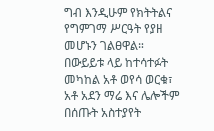ግብ እንዲሁም የክትትልና የግምገማ ሥርዓት የያዘ መሆኑን ገልፀዋል።
በውይይቱ ላይ ከተሳተፉት መካከል አቶ ወየሳ ወርቁ፣ አቶ አደን ማሬ እና ሌሎችም በሰጡት አስተያየት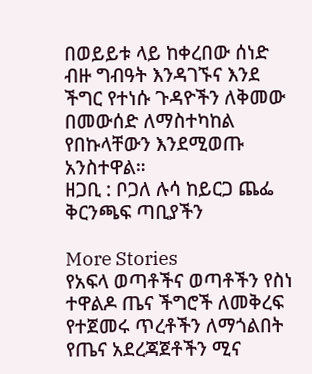በወይይቱ ላይ ከቀረበው ሰነድ ብዙ ግብዓት እንዳገኙና እንደ ችግር የተነሱ ጉዳዮችን ለቅመው በመውሰድ ለማስተካከል የበኩላቸውን እንደሚወጡ አንስተዋል።
ዘጋቢ : ቦጋለ ሉሳ ከይርጋ ጨፌ ቅርንጫፍ ጣቢያችን

More Stories
የአፍላ ወጣቶችና ወጣቶችን የስነ ተዋልዶ ጤና ችግሮች ለመቅረፍ የተጀመሩ ጥረቶችን ለማጎልበት የጤና አደረጃጀቶችን ሚና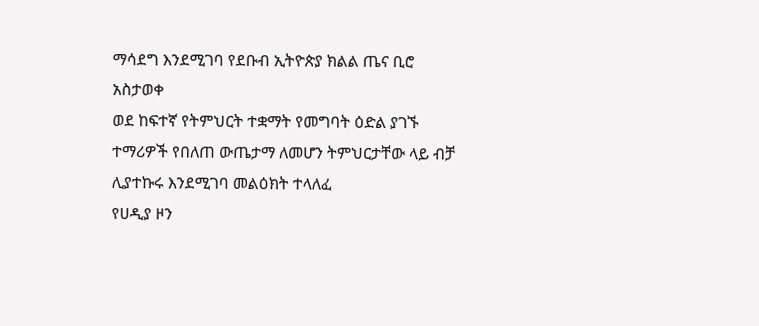ማሳደግ እንደሚገባ የደቡብ ኢትዮጵያ ክልል ጤና ቢሮ አስታወቀ
ወደ ከፍተኛ የትምህርት ተቋማት የመግባት ዕድል ያገኙ ተማሪዎች የበለጠ ውጤታማ ለመሆን ትምህርታቸው ላይ ብቻ ሊያተኩሩ እንደሚገባ መልዕክት ተላለፈ
የሀዲያ ዞን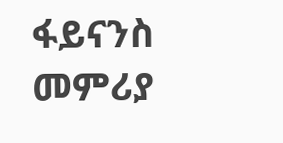ፋይናንስ መምሪያ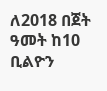ለ2018 በጀት ዓመት ከ10 ቢልዮን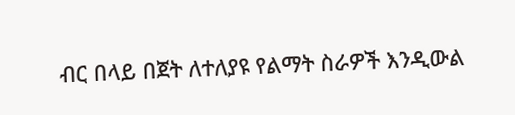ብር በላይ በጀት ለተለያዩ የልማት ስራዎች እንዲውል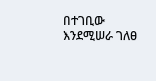በተገቢው እንደሚሠራ ገለፀ